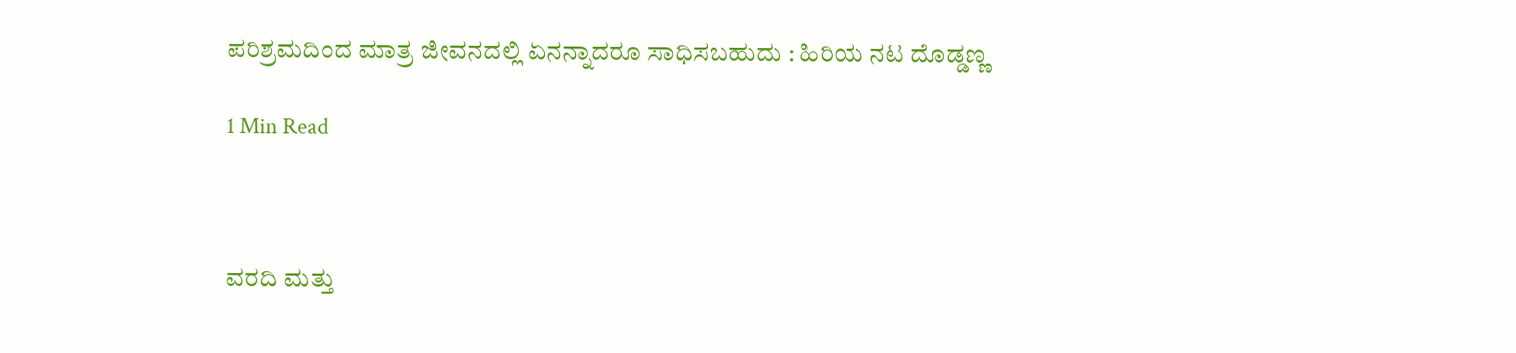ಪರಿಶ್ರಮದಿಂದ ಮಾತ್ರ ಜೀವನದಲ್ಲಿ ಏನನ್ನಾದರೂ ಸಾಧಿಸಬಹುದು : ಹಿರಿಯ ನಟ ದೊಡ್ಡಣ್ಣ

1 Min Read



ವರದಿ ಮತ್ತು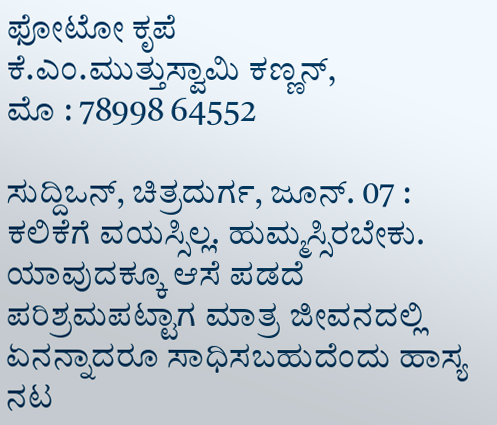ಫೋಟೋ ಕೃಪೆ
ಕೆ.ಎಂ.ಮುತ್ತುಸ್ವಾಮಿ ಕಣ್ಣನ್,
ಮೊ : 78998 64552

ಸುದ್ದಿಒನ್, ಚಿತ್ರದುರ್ಗ, ಜೂನ್. 07 : ಕಲಿಕೆಗೆ ವಯಸ್ಸಿಲ್ಲ. ಹುಮ್ಮಸ್ಸಿರಬೇಕು. ಯಾವುದಕ್ಕೂ ಆಸೆ ಪಡದೆ ಪರಿಶ್ರಮಪಟ್ಟಾಗ ಮಾತ್ರ ಜೀವನದಲ್ಲಿ ಏನನ್ನಾದರೂ ಸಾಧಿಸಬಹುದೆಂದು ಹಾಸ್ಯ ನಟ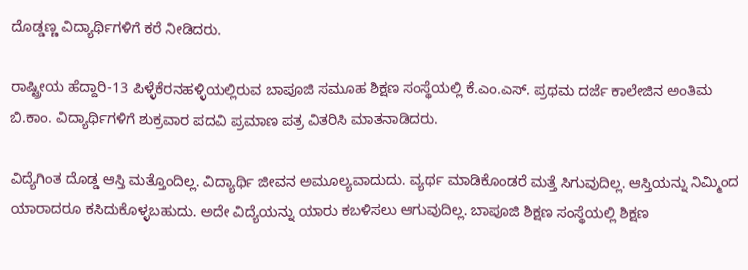ದೊಡ್ಡಣ್ಣ ವಿದ್ಯಾರ್ಥಿಗಳಿಗೆ ಕರೆ ನೀಡಿದರು.

ರಾಷ್ಟ್ರೀಯ ಹೆದ್ದಾರಿ-13 ಪಿಳ್ಳೆಕೆರನಹಳ್ಳಿಯಲ್ಲಿರುವ ಬಾಪೂಜಿ ಸಮೂಹ ಶಿಕ್ಷಣ ಸಂಸ್ಥೆಯಲ್ಲಿ ಕೆ.ಎಂ.ಎಸ್. ಪ್ರಥಮ ದರ್ಜೆ ಕಾಲೇಜಿನ ಅಂತಿಮ ಬಿ.ಕಾಂ. ವಿದ್ಯಾರ್ಥಿಗಳಿಗೆ ಶುಕ್ರವಾರ ಪದವಿ ಪ್ರಮಾಣ ಪತ್ರ ವಿತರಿಸಿ ಮಾತನಾಡಿದರು.

ವಿದ್ಯೆಗಿಂತ ದೊಡ್ಡ ಆಸ್ತಿ ಮತ್ತೊಂದಿಲ್ಲ. ವಿದ್ಯಾರ್ಥಿ ಜೀವನ ಅಮೂಲ್ಯವಾದುದು. ವ್ಯರ್ಥ ಮಾಡಿಕೊಂಡರೆ ಮತ್ತೆ ಸಿಗುವುದಿಲ್ಲ. ಆಸ್ತಿಯನ್ನು ನಿಮ್ಮಿಂದ ಯಾರಾದರೂ ಕಸಿದುಕೊಳ್ಳಬಹುದು. ಅದೇ ವಿದ್ಯೆಯನ್ನು ಯಾರು ಕಬಳಿಸಲು ಆಗುವುದಿಲ್ಲ. ಬಾಪೂಜಿ ಶಿಕ್ಷಣ ಸಂಸ್ಥೆಯಲ್ಲಿ ಶಿಕ್ಷಣ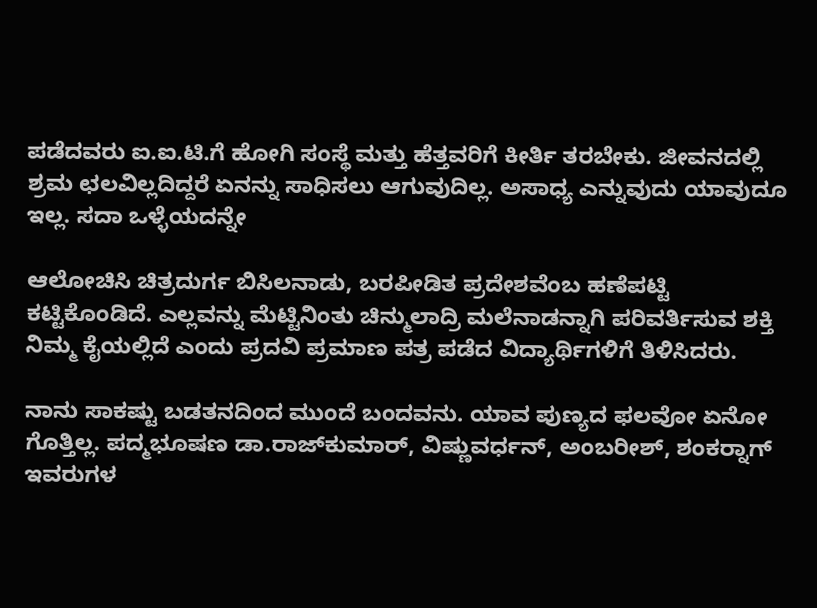ಪಡೆದವರು ಐ.ಐ.ಟಿ.ಗೆ ಹೋಗಿ ಸಂಸ್ಥೆ ಮತ್ತು ಹೆತ್ತವರಿಗೆ ಕೀರ್ತಿ ತರಬೇಕು. ಜೀವನದಲ್ಲಿ ಶ್ರಮ ಛಲವಿಲ್ಲದಿದ್ದರೆ ಏನನ್ನು ಸಾಧಿಸಲು ಆಗುವುದಿಲ್ಲ. ಅಸಾಧ್ಯ ಎನ್ನುವುದು ಯಾವುದೂ ಇಲ್ಲ. ಸದಾ ಒಳ್ಳೆಯದನ್ನೇ

ಆಲೋಚಿಸಿ ಚಿತ್ರದುರ್ಗ ಬಿಸಿಲನಾಡು, ಬರಪೀಡಿತ ಪ್ರದೇಶವೆಂಬ ಹಣೆಪಟ್ಟಿ ಕಟ್ಟಿಕೊಂಡಿದೆ. ಎಲ್ಲವನ್ನು ಮೆಟ್ಟಿನಿಂತು ಚಿನ್ಮುಲಾದ್ರಿ ಮಲೆನಾಡನ್ನಾಗಿ ಪರಿವರ್ತಿಸುವ ಶಕ್ತಿ ನಿಮ್ಮ ಕೈಯಲ್ಲಿದೆ ಎಂದು ಪ್ರದವಿ ಪ್ರಮಾಣ ಪತ್ರ ಪಡೆದ ವಿದ್ಯಾರ್ಥಿಗಳಿಗೆ ತಿಳಿಸಿದರು.

ನಾನು ಸಾಕಷ್ಟು ಬಡತನದಿಂದ ಮುಂದೆ ಬಂದವನು. ಯಾವ ಪುಣ್ಯದ ಫಲವೋ ಏನೋ ಗೊತ್ತಿಲ್ಲ. ಪದ್ಮಭೂಷಣ ಡಾ.ರಾಜ್‍ಕುಮಾರ್, ವಿಷ್ಣುವರ್ಧನ್, ಅಂಬರೀಶ್, ಶಂಕರ್‍ನಾಗ್ ಇವರುಗಳ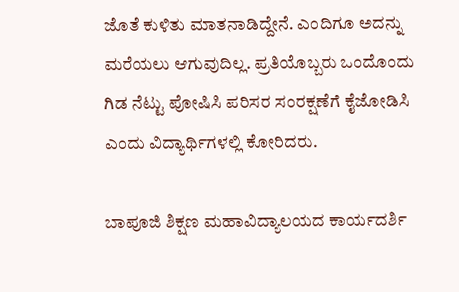ಜೊತೆ ಕುಳಿತು ಮಾತನಾಡಿದ್ದೇನೆ. ಎಂದಿಗೂ ಅದನ್ನು ಮರೆಯಲು ಆಗುವುದಿಲ್ಲ. ಪ್ರತಿಯೊಬ್ಬರು ಒಂದೊಂದು ಗಿಡ ನೆಟ್ಟು ಪೋಷಿಸಿ ಪರಿಸರ ಸಂರಕ್ಷಣೆಗೆ ಕೈಜೋಡಿಸಿ ಎಂದು ವಿದ್ಯಾರ್ಥಿಗಳಲ್ಲಿ ಕೋರಿದರು.

ಬಾಪೂಜಿ ಶಿಕ್ಷಣ ಮಹಾವಿದ್ಯಾಲಯದ ಕಾರ್ಯದರ್ಶಿ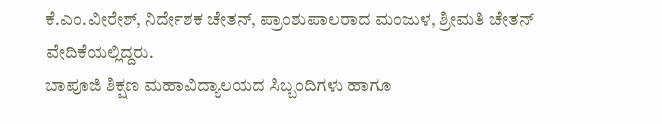ಕೆ.ಎಂ.ವೀರೇಶ್, ನಿರ್ದೇಶಕ ಚೇತನ್, ಪ್ರಾಂಶುಪಾಲರಾದ ಮಂಜುಳ, ಶ್ರೀಮತಿ ಚೇತನ್ ವೇದಿಕೆಯಲ್ಲಿದ್ದರು.
ಬಾಪೂಜಿ ಶಿಕ್ಷಣ ಮಹಾವಿದ್ಯಾಲಯದ ಸಿಬ್ಬಂದಿಗಳು ಹಾಗೂ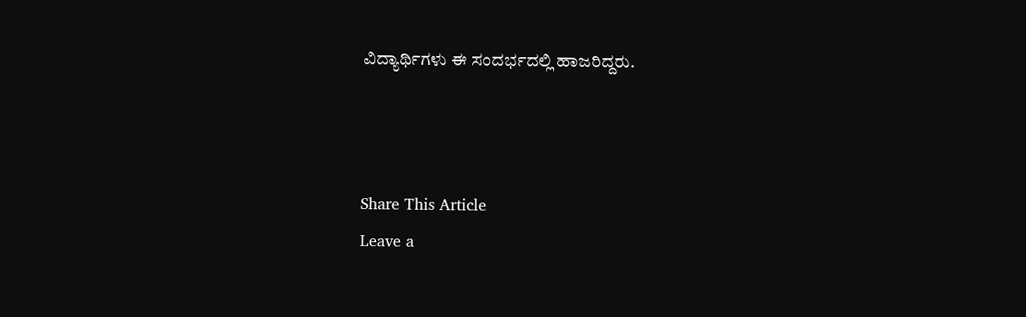ವಿದ್ಯಾರ್ಥಿಗಳು ಈ ಸಂದರ್ಭದಲ್ಲಿ ಹಾಜರಿದ್ದರು.



Share This Article
Leave a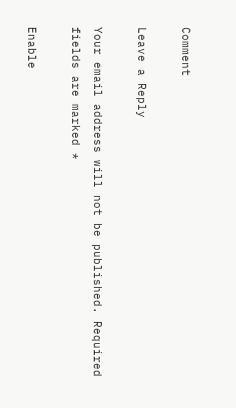Comment

Leave a Reply

Your email address will not be published. Required fields are marked *

Enable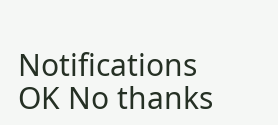Notifications OK No thanks